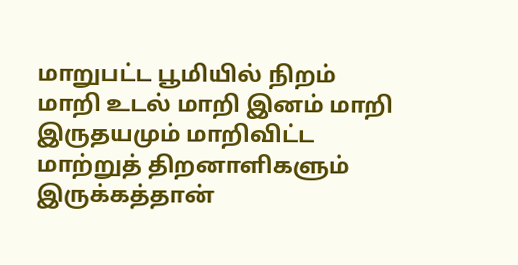மாறுபட்ட பூமியில் நிறம் மாறி உடல் மாறி இனம் மாறி இருதயமும் மாறிவிட்ட மாற்றுத் திறனாளிகளும் இருக்கத்தான்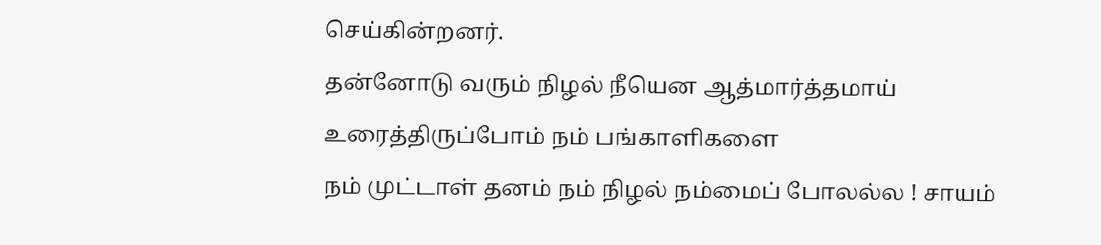செய்கின்றனர்.
தன்னோடு வரும் நிழல் நீயென ஆத்மார்த்தமாய் உரைத்திருப்போம் நம் பங்காளிகளை
நம் முட்டாள் தனம் நம் நிழல் நம்மைப் போலல்ல ! சாயம்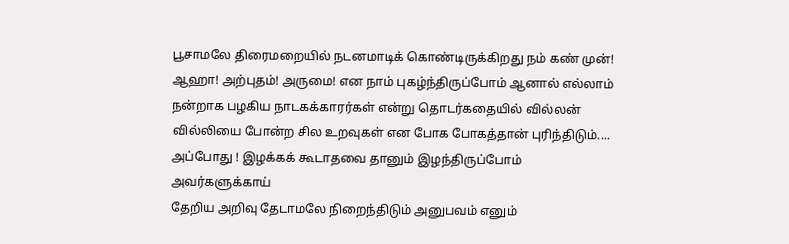பூசாமலே திரைமறையில் நடனமாடிக் கொண்டிருக்கிறது நம் கண் முன்!
ஆஹா! அற்புதம்! அருமை! என நாம் புகழ்ந்திருப்போம் ஆனால் எல்லாம் நன்றாக பழகிய நாடகக்காரர்கள் என்று தொடர்கதையில் வில்லன் வில்லியை போன்ற சில உறவுகள் என போக போகத்தான் புரிந்திடும்.... அப்போது ! இழக்கக் கூடாதவை தானும் இழந்திருப்போம் அவர்களுக்காய்
தேறிய அறிவு தேடாமலே நிறைந்திடும் அனுபவம் எனும்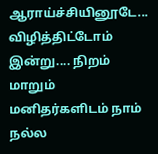ஆராய்ச்சியினூடே... விழித்திட்டோம் இன்று.... நிறம் மாறும் மனிதர்களிடம் நாம் நல்ல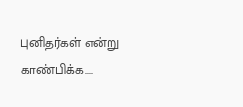புனிதர்கள் என்று காண்பிக்க....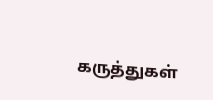கருத்துகள்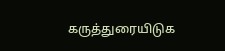கருத்துரையிடுக